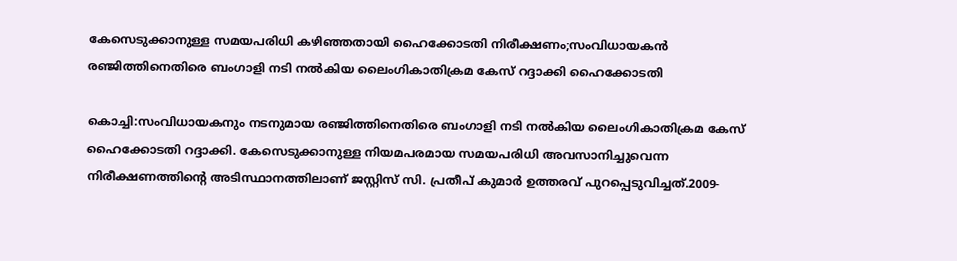കേസെടുക്കാനുള്ള സമയപരിധി കഴിഞ്ഞതായി ഹൈക്കോടതി നിരീക്ഷണം;സംവിധായകൻ രഞ്ജിത്തിനെതിരെ ബംഗാളി നടി നൽകിയ ലൈംഗികാതിക്രമ കേസ് റദ്ദാക്കി ഹൈക്കോടതി

കൊച്ചി:സംവിധായകനും നടനുമായ രഞ്ജിത്തിനെതിരെ ബംഗാളി നടി നൽകിയ ലൈംഗികാതിക്രമ കേസ് ഹൈക്കോടതി റദ്ദാക്കി. കേസെടുക്കാനുള്ള നിയമപരമായ സമയപരിധി അവസാനിച്ചുവെന്ന നിരീക്ഷണത്തിന്റെ അടിസ്ഥാനത്തിലാണ് ജസ്റ്റിസ് സി. പ്രതീപ് കുമാർ ഉത്തരവ് പുറപ്പെടുവിച്ചത്.2009-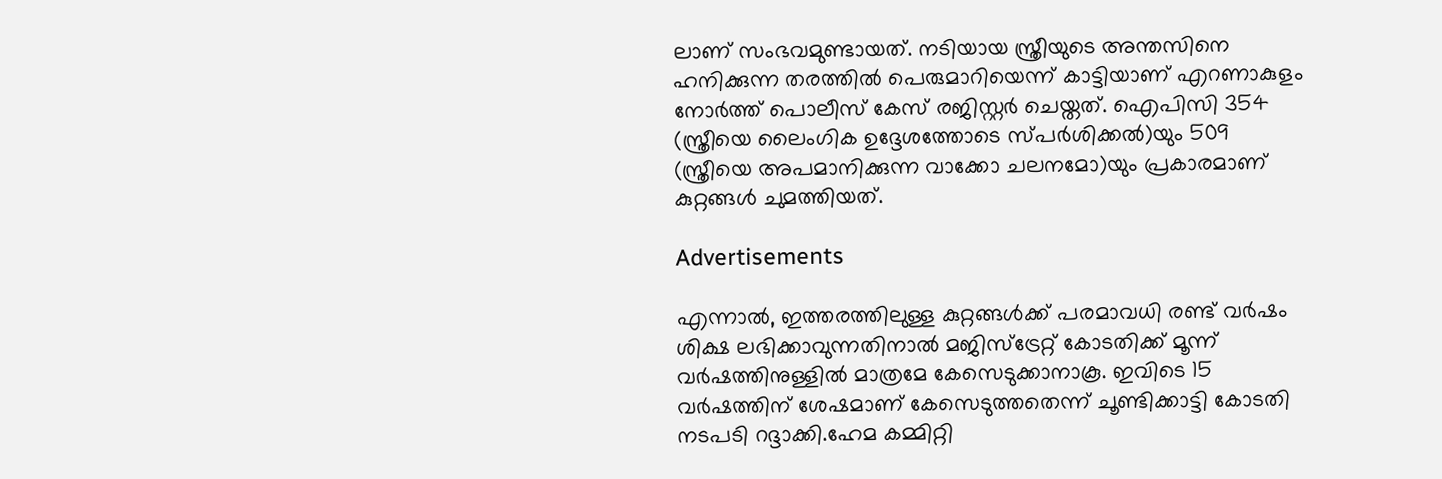ലാണ് സംഭവമുണ്ടായത്. നടിയായ സ്ത്രീയുടെ അന്തസിനെ ഹനിക്കുന്ന തരത്തിൽ പെരുമാറിയെന്ന് കാട്ടിയാണ് എറണാകുളം നോർത്ത് പൊലീസ് കേസ് രജിസ്റ്റർ ചെയ്തത്. ഐപിസി 354 (സ്ത്രീയെ ലൈംഗിക ഉദ്ദേശത്തോടെ സ്പർശിക്കൽ)യും 509 (സ്ത്രീയെ അപമാനിക്കുന്ന വാക്കോ ചലനമോ)യും പ്രകാരമാണ് കുറ്റങ്ങൾ ചുമത്തിയത്.

Advertisements

എന്നാൽ, ഇത്തരത്തിലുള്ള കുറ്റങ്ങൾക്ക് പരമാവധി രണ്ട് വർഷം ശിക്ഷ ലഭിക്കാവുന്നതിനാൽ മജിസ്ട്രേറ്റ് കോടതിക്ക് മൂന്ന് വർഷത്തിനുള്ളിൽ മാത്രമേ കേസെടുക്കാനാകൂ. ഇവിടെ 15 വർഷത്തിന് ശേഷമാണ് കേസെടുത്തതെന്ന് ചൂണ്ടിക്കാട്ടി കോടതി നടപടി റദ്ദാക്കി.ഹേമ കമ്മിറ്റി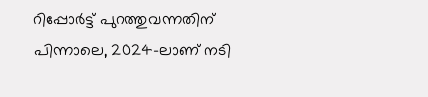റിപ്പോർട്ട് പുറത്തുവന്നതിന് പിന്നാലെ, 2024-ലാണ് നടി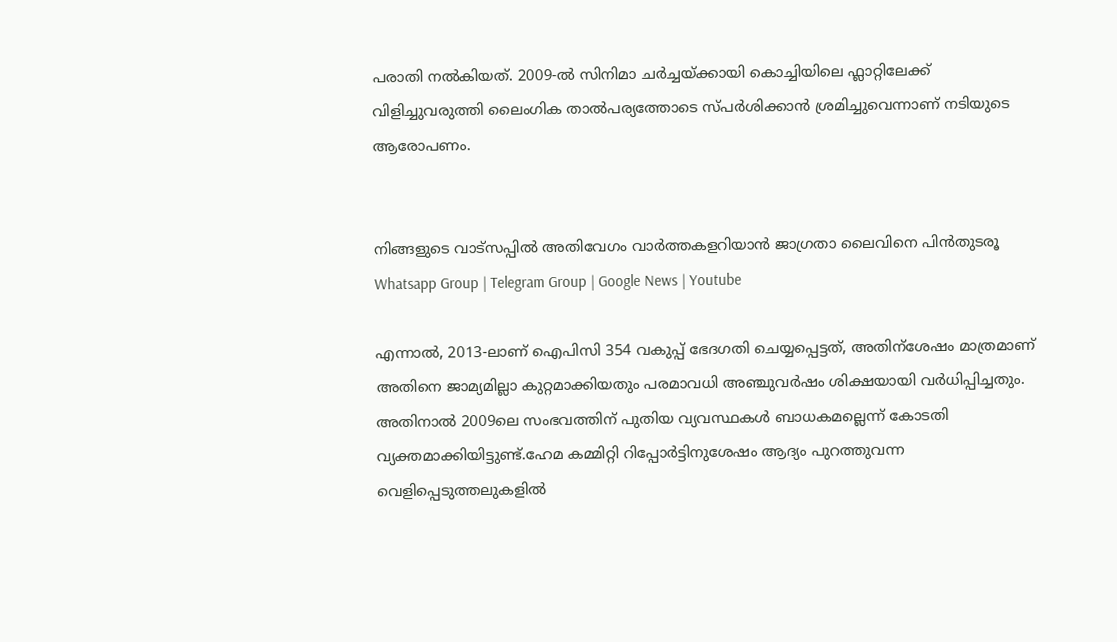പരാതി നൽകിയത്. 2009-ൽ സിനിമാ ചർച്ചയ്ക്കായി കൊച്ചിയിലെ ഫ്ലാറ്റിലേക്ക് വിളിച്ചുവരുത്തി ലൈംഗിക താൽപര്യത്തോടെ സ്പർശിക്കാൻ ശ്രമിച്ചുവെന്നാണ് നടിയുടെ ആരോപണം.


നിങ്ങളുടെ വാട്സപ്പിൽ അതിവേഗം വാർത്തകളറിയാൻ ജാഗ്രതാ ലൈവിനെ പിൻതുടരൂ Whatsapp Group | Telegram Group | Google News | Youtube

എന്നാൽ, 2013-ലാണ് ഐപിസി 354 വകുപ്പ് ഭേദഗതി ചെയ്യപ്പെട്ടത്, അതിന്ശേഷം മാത്രമാണ് അതിനെ ജാമ്യമില്ലാ കുറ്റമാക്കിയതും പരമാവധി അഞ്ചുവർഷം ശിക്ഷയായി വർധിപ്പിച്ചതും. അതിനാൽ 2009ലെ സംഭവത്തിന് പുതിയ വ്യവസ്ഥകൾ ബാധകമല്ലെന്ന് കോടതി വ്യക്തമാക്കിയിട്ടുണ്ട്.ഹേമ കമ്മിറ്റി റിപ്പോർട്ടിനുശേഷം ആദ്യം പുറത്തുവന്ന വെളിപ്പെടുത്തലുകളിൽ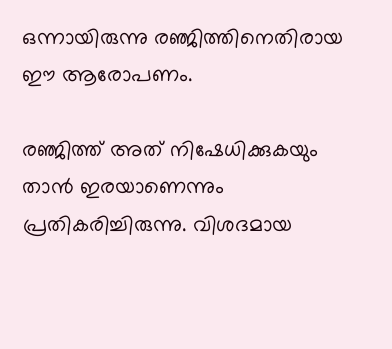ഒന്നായിരുന്നു രഞ്ജിത്തിനെതിരായ ഈ ആരോപണം.

രഞ്ജിത്ത് അത് നിഷേധിക്കുകയും താൻ ഇരയാണെന്നും പ്രതികരിച്ചിരുന്നു. വിശദമായ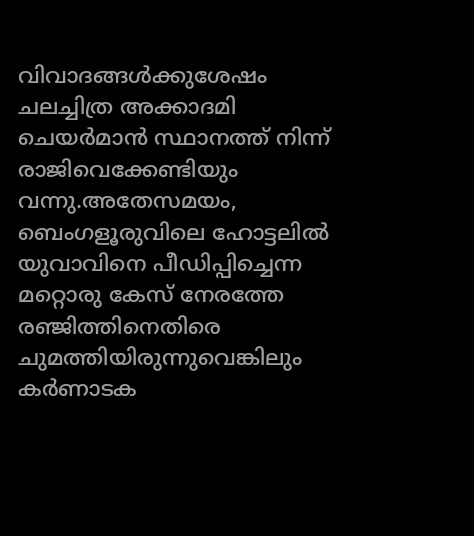വിവാദങ്ങൾക്കുശേഷം ചലച്ചിത്ര അക്കാദമി ചെയർമാൻ സ്ഥാനത്ത് നിന്ന് രാജിവെക്കേണ്ടിയും വന്നു.അതേസമയം, ബെംഗളൂരുവിലെ ഹോട്ടലിൽ യുവാവിനെ പീഡിപ്പിച്ചെന്ന മറ്റൊരു കേസ് നേരത്തേ രഞ്ജിത്തിനെതിരെ ചുമത്തിയിരുന്നുവെങ്കിലും കർണാടക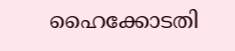ഹൈക്കോടതി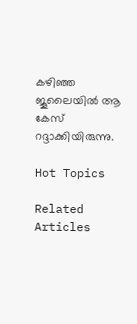കഴിഞ്ഞ ജൂലൈയിൽ ആ കേസ് റദ്ദാക്കിയിരുന്നു.

Hot Topics

Related Articles